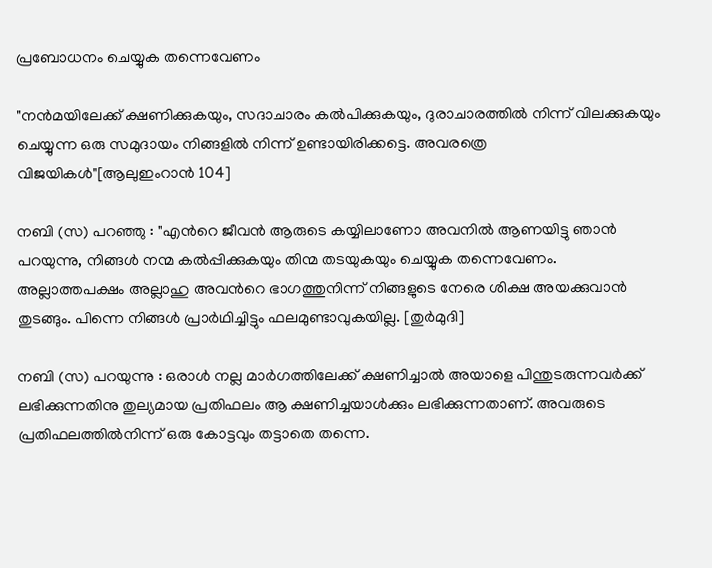പ്രബോധനം ചെയ്യുക തന്നെവേണം

"നന്‍മയിലേക്ക് ക്ഷണിക്കുകയും, സദാചാരം കല്‍പിക്കുകയും, ദുരാചാരത്തില്‍ നിന്ന് വിലക്കുകയും ചെയ്യുന്ന ഒരു സമുദായം നിങ്ങളില്‍ നിന്ന് ഉണ്ടായിരിക്കട്ടെ. അവരത്രെ വിജയികള്‍"[ആലുഇംറാന്‍ 104]

നബി (സ) പറഞ്ഞു : "എന്‍റെ ജീവന്‍ ആരുടെ കയ്യിലാണോ അവനില്‍ ആണയിട്ടു ഞാന്‍ പറയുന്നു, നിങ്ങള്‍ നന്മ കല്‍പ്പിക്കുകയും തിന്മ തടയുകയും ചെയ്യുക തന്നെവേണം. അല്ലാത്തപക്ഷം അല്ലാഹു അവന്‍റെ ഭാഗത്തുനിന്ന് നിങ്ങളുടെ നേരെ ശിക്ഷ അയക്കുവാന്‍ തുടങ്ങും. പിന്നെ നിങ്ങള്‍ പ്രാര്‍ഥിച്ചിട്ടും ഫലമുണ്ടാവുകയില്ല. [തുര്‍മുദി]

നബി (സ) പറയുന്നു : ഒരാള്‍ നല്ല മാര്‍ഗത്തിലേക്ക് ക്ഷണിച്ചാല്‍ അയാളെ പിന്തുടരുന്നവര്‍ക്ക് ലഭിക്കുന്നതിനു തുല്യമായ പ്രതിഫലം ആ ക്ഷണിച്ചയാള്‍ക്കും ലഭിക്കുന്നതാണ്. അവരുടെ പ്രതിഫലത്തില്‍നിന്ന് ഒരു കോട്ടവും തട്ടാതെ തന്നെ.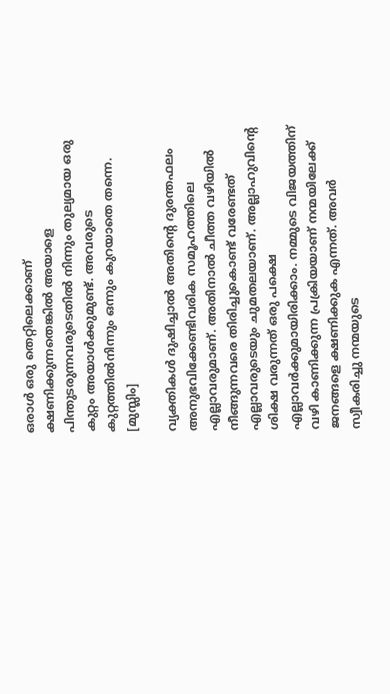ഒരാള്‍ ഒരു തെറ്റിലെക്കാണ് ക്ഷണിക്കുന്നതെങ്കില്‍ അയാളെ പിന്തുടരുന്നവരുടെതില്‍ നിന്നും തുല്യമായ ഒരു കുറ്റം അയാള്‍ക്കുമുണ്ട്. അവരുടെ കുറ്റത്തില്‍നിന്നും ഒന്നും കുറയാതെ തന്നെ. [മുസ്ലിം]

വ്യക്തികള്‍ ദുഷിച്ചാല്‍ അതിന്‍റെ ദുരന്തഫലം അനുഭവിക്കേണ്ടിവരിക സമൂഹത്തിലെ എല്ലാവരുമാണ്. അതിനാല്‍ ചീത്ത വഴിയില്‍ നീങ്ങുന്നവരെ തിരിച്ചുകൊണ്ട് വരേണ്ടത് എല്ലാവരുടെയും ചുമതലയാണ്. അല്ലാഹുവിന്‍റെ ശിക്ഷ വരുന്നത് ഒരു പക്ഷെ എല്ലാവര്‍ക്കുമായിരിക്കാം. നമ്മുടെ വിജയത്തിന് വഴി കാണിക്കുന്ന പ്രക്രിയയാണ് നന്മയിലേക്ക് ജനങ്ങളെ ക്ഷണിക്കുക എന്നത്. അവര്‍ സ്വീകരിച്ചു നന്മയുടെ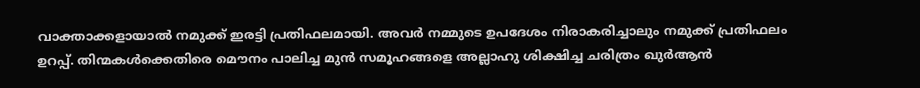വാക്താക്കളായാല്‍ നമുക്ക് ഇരട്ടി പ്രതിഫലമായി. അവര്‍ നമ്മുടെ ഉപദേശം നിരാകരിച്ചാലും നമുക്ക് പ്രതിഫലം ഉറപ്പ്. തിന്മകള്‍ക്കെതിരെ മൌനം പാലിച്ച മുന്‍ സമൂഹങ്ങളെ അല്ലാഹു ശിക്ഷിച്ച ചരിത്രം ഖുര്‍ആന്‍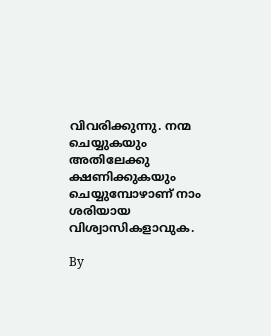വിവരിക്കുന്നു. നന്മ ചെയ്യുകയും അതിലേക്കു ക്ഷണിക്കുകയും ചെയ്യുമ്പോഴാണ് നാം ശരിയായ വിശ്വാസികളാവുക.

By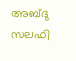അബ്ദു സലഫി